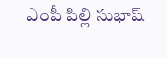ఎంపీ పిల్లి సుభాష్‌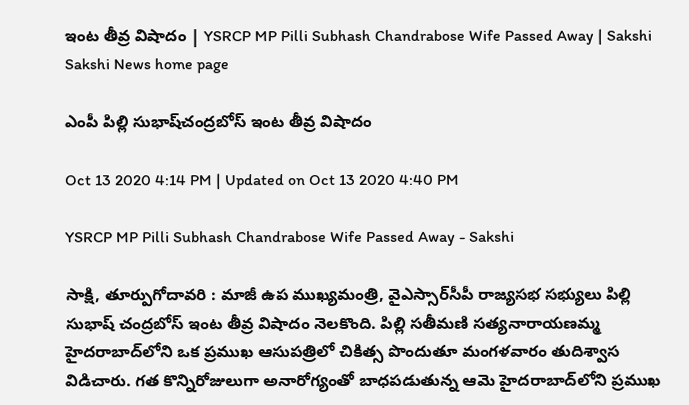ఇంట తీవ్ర విషాదం | YSRCP MP Pilli Subhash Chandrabose Wife Passed Away | Sakshi
Sakshi News home page

ఎంపీ పిల్లి సుభాష్‌చంద్రబోస్‌ ఇంట తీవ్ర విషాదం

Oct 13 2020 4:14 PM | Updated on Oct 13 2020 4:40 PM

YSRCP MP Pilli Subhash Chandrabose Wife Passed Away - Sakshi

సాక్షి, తూర్పుగోదావరి : మాజీ ఉప ముఖ్యమంత్రి, వైఎస్సార్‌సీపీ రాజ్యసభ సభ్యులు పిల్లి సుభాష్ చంద్రబోస్ ఇంట తీవ్ర విషాదం నెలకొంది. పిల్లి సతీమణి సత్యనారాయణమ్మ హైదరాబాద్‌లోని ఒక ప్రముఖ ఆసుపత్రిలో చికిత్స పొందుతూ మంగళవారం తుదిశ్వాస విడిచారు. గత కొన్నిరోజులుగా అనారోగ్యంతో బాధపడుతున్న ఆమె హైదరాబాద్‌లోని ప్రముఖ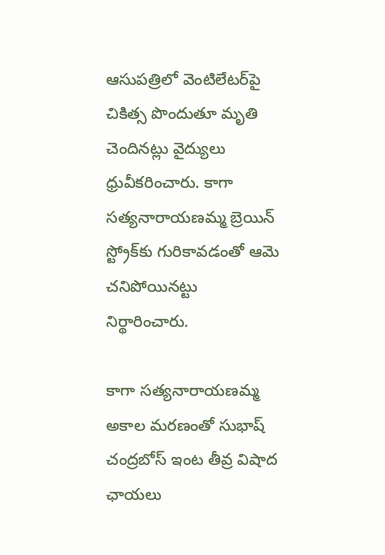ఆసుపత్రిలో వెంటిలేటర్‌పై చికిత్స పొందుతూ మృతి చెందినట్లు వైద్యులు ధ్రువీకరించారు. కాగా సత్యనారాయణమ్మ బ్రెయిన్‌ స్ట్రోక్‌‌కు గురికావడంతో ఆమె చనిపోయినట్టు నిర్థారించారు.

కాగా సత్యనారాయణమ్మ అకాల మరణంతో సుభాష్ చంద్రబోస్ ఇంట తీవ్ర విషాద ఛాయలు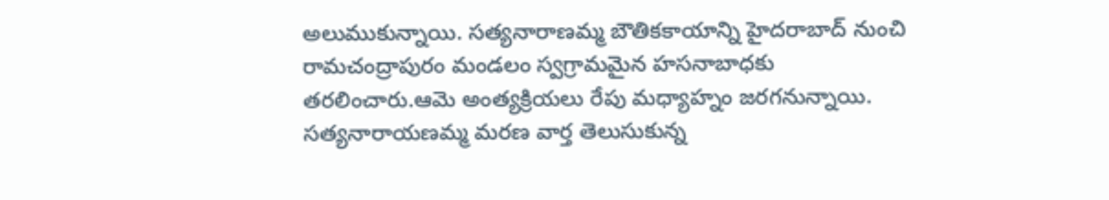అలుముకున్నాయి. సత్యనారాణమ్మ బౌతికకాయాన్ని హైదరాబాద్‌ నుంచి రామచంద్రాపురం మండలం స్వగ్రామమైన హసనాబాధ‌కు తరలించారు.ఆమె అంత్యక్రియలు రేపు మధ్యాహ్నం జరగనున్నాయి. సత్యనారాయణమ్మ మరణ వార్త తెలుసుకున్న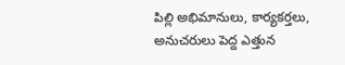పిల్లి అభిమానులు, కార్యకర్తలు, అనుచరులు పెద్ద ఎత్తున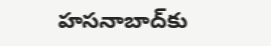హసనాబాద్‌కు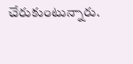చేరుకుంటున్నారు.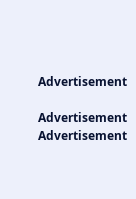Advertisement

Advertisement
Advertisement